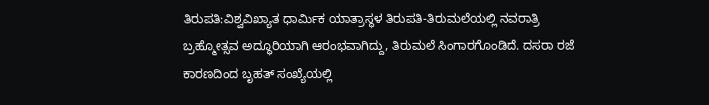ತಿರುಪತಿ:ವಿಶ್ವವಿಖ್ಯಾತ ಧಾರ್ಮಿಕ ಯಾತ್ರಾಸ್ಥಳ ತಿರುಪತಿ-ತಿರುಮಲೆಯಲ್ಲಿ ನವರಾತ್ರಿ ಬ್ರಹ್ಮೋತ್ಸವ ಅದ್ಧೂರಿಯಾಗಿ ಆರಂಭವಾಗಿದ್ದು, ತಿರುಮಲೆ ಸಿಂಗಾರಗೊಂಡಿದೆ. ದಸರಾ ರಜೆ ಕಾರಣದಿಂದ ಬೃಹತ್ ಸಂಖ್ಯೆಯಲ್ಲಿ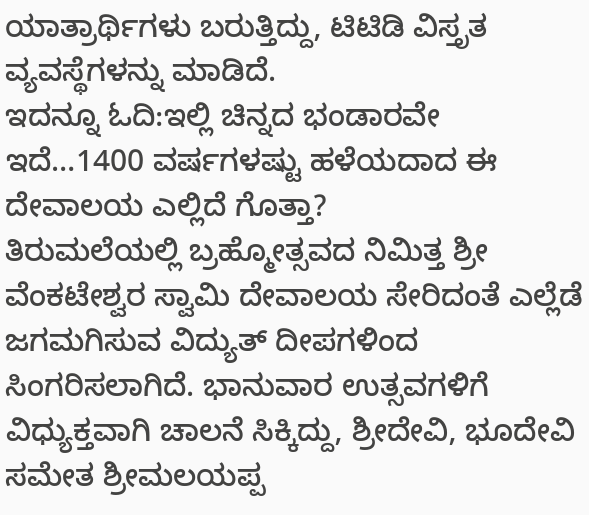ಯಾತ್ರಾರ್ಥಿಗಳು ಬರುತ್ತಿದ್ದು, ಟಿಟಿಡಿ ವಿಸ್ತೃತ ವ್ಯವಸ್ಥೆಗಳನ್ನು ಮಾಡಿದೆ.
ಇದನ್ನೂ ಓದಿ:ಇಲ್ಲಿ ಚಿನ್ನದ ಭಂಡಾರವೇ ಇದೆ…1400 ವರ್ಷಗಳಷ್ಟು ಹಳೆಯದಾದ ಈ ದೇವಾಲಯ ಎಲ್ಲಿದೆ ಗೊತ್ತಾ?
ತಿರುಮಲೆಯಲ್ಲಿ ಬ್ರಹ್ಮೋತ್ಸವದ ನಿಮಿತ್ತ ಶ್ರೀ ವೆಂಕಟೇಶ್ವರ ಸ್ವಾಮಿ ದೇವಾಲಯ ಸೇರಿದಂತೆ ಎಲ್ಲೆಡೆ ಜಗಮಗಿಸುವ ವಿದ್ಯುತ್ ದೀಪಗಳಿಂದ ಸಿಂಗರಿಸಲಾಗಿದೆ. ಭಾನುವಾರ ಉತ್ಸವಗಳಿಗೆ ವಿಧ್ಯುಕ್ತವಾಗಿ ಚಾಲನೆ ಸಿಕ್ಕಿದ್ದು, ಶ್ರೀದೇವಿ, ಭೂದೇವಿ ಸಮೇತ ಶ್ರೀಮಲಯಪ್ಪ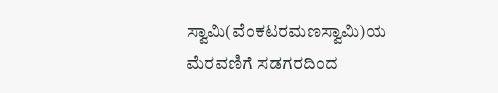ಸ್ವಾಮಿ(ವೆಂಕಟರಮಣಸ್ವಾಮಿ)ಯ ಮೆರವಣಿಗೆ ಸಡಗರದಿಂದ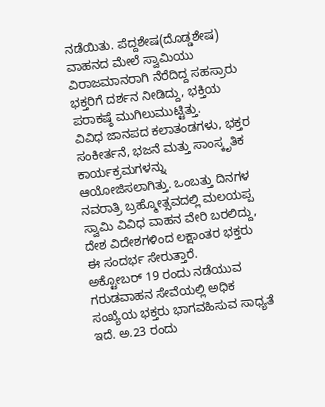ನಡೆಯಿತು. ಪೆದ್ದಶೇಷ(ದೊಡ್ಡಶೇಷ) ವಾಹನದ ಮೇಲೆ ಸ್ವಾಮಿಯು ವಿರಾಜಮಾನರಾಗಿ ನೆರೆದಿದ್ದ ಸಹಸ್ರಾರು ಭಕ್ತರಿಗೆ ದರ್ಶನ ನೀಡಿದ್ದು, ಭಕ್ತಿಯ ಪರಾಕಷ್ಠೆ ಮುಗಿಲುಮುಟ್ಟಿತ್ತು.
ವಿವಿಧ ಜಾನಪದ ಕಲಾತಂಡಗಳು, ಭಕ್ತರ ಸಂಕೀರ್ತನೆ, ಭಜನೆ ಮತ್ತು ಸಾಂಸ್ಕೃತಿಕ ಕಾರ್ಯಕ್ರಮಗಳನ್ನು ಆಯೋಜಿಸಲಾಗಿತ್ತು. ಒಂಬತ್ತು ದಿನಗಳ ನವರಾತ್ರಿ ಬ್ರಹ್ಮೋತ್ಸವದಲ್ಲಿ ಮಲಯಪ್ಪ ಸ್ವಾಮಿ ವಿವಿಧ ವಾಹನ ವೇರಿ ಬರಲಿದ್ದು, ದೇಶ ವಿದೇಶಗಳಿಂದ ಲಕ್ಷಾಂತರ ಭಕ್ತರು ಈ ಸಂದರ್ಭ ಸೇರುತ್ತಾರೆ.
ಅಕ್ಟೋಬರ್ 19 ರಂದು ನಡೆಯುವ ಗರುಡವಾಹನ ಸೇವೆಯಲ್ಲಿ ಅಧಿಕ ಸಂಖ್ಯೆಯ ಭಕ್ತರು ಭಾಗವಹಿಸುವ ಸಾಧ್ಯತೆ ಇದೆ. ಅ.23 ರಂದು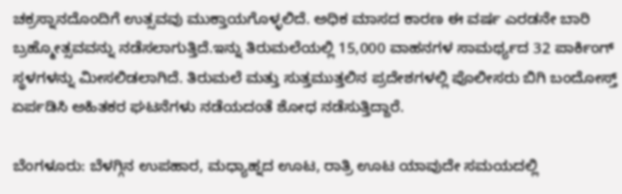ಚಕ್ರಸ್ನಾನದೊಂದಿಗೆ ಉತ್ಸವವು ಮುಕ್ತಾಯಗೊಳ್ಳಲಿದೆ. ಅಧಿಕ ಮಾಸದ ಕಾರಣ ಈ ವರ್ಷ ಎರಡನೇ ಬಾರಿ ಬ್ರಹ್ಮೋತ್ಸವವನ್ನು ನಡೆಸಲಾಗುತ್ತಿದೆ.ಇನ್ನು ತಿರುಮಲೆಯಲ್ಲಿ 15,000 ವಾಹನಗಳ ಸಾಮರ್ಥ್ಯದ 32 ಪಾರ್ಕಿಂಗ್ ಸ್ಥಳಗಳನ್ನು ಮೀಸಲಿಡಲಾಗಿದೆ. ತಿರುಮಲೆ ಮತ್ತು ಸುತ್ತಮುತ್ತಲಿನ ಪ್ರದೇಶಗಳಲ್ಲಿ ಪೊಲೀಸರು ಬಿಗಿ ಬಂದೋಸ್ತ್ ಏರ್ಪಡಿಸಿ ಅಹಿತಕರ ಘಟನೆಗಳು ನಡೆಯದಂತೆ ಶೋಧ ನಡೆಸುತ್ತಿದ್ದಾರೆ.

ಬೆಂಗಳೂರು: ಬೆಳಗ್ಗಿನ ಉಪಹಾರ, ಮಧ್ಯಾಹ್ನದ ಊಟ, ರಾತ್ರಿ ಊಟ ಯಾವುದೇ ಸಮಯದಲ್ಲಿ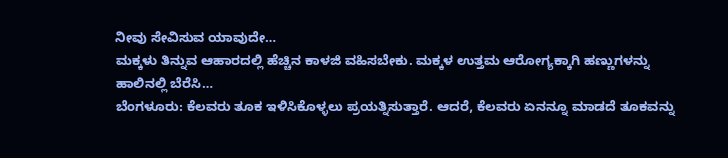ನೀವು ಸೇವಿಸುವ ಯಾವುದೇ…
ಮಕ್ಕಳು ತಿನ್ನುವ ಆಹಾರದಲ್ಲಿ ಹೆಚ್ಚಿನ ಕಾಳಜಿ ವಹಿಸಬೇಕು. ಮಕ್ಕಳ ಉತ್ತಮ ಆರೋಗ್ಯಕ್ಕಾಗಿ ಹಣ್ಣುಗಳನ್ನು ಹಾಲಿನಲ್ಲಿ ಬೆರೆಸಿ…
ಬೆಂಗಳೂರು: ಕೆಲವರು ತೂಕ ಇಳಿಸಿಕೊಳ್ಳಲು ಪ್ರಯತ್ನಿಸುತ್ತಾರೆ. ಆದರೆ, ಕೆಲವರು ಏನನ್ನೂ ಮಾಡದೆ ತೂಕವನ್ನು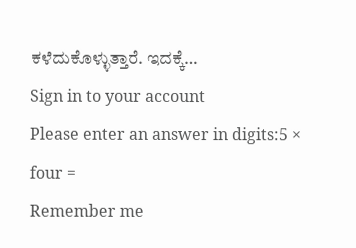ಕಳೆದುಕೊಳ್ಳುತ್ತಾರೆ. ಇದಕ್ಕೆ…
Sign in to your account
Please enter an answer in digits:5 × four =
Remember me